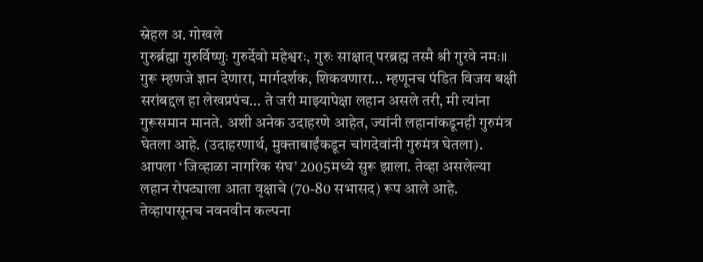स्नेहल अ. गोखले
गुरुर्ब्रह्मा गुरुर्विष्णुः गुरुर्देवो महेश्वरः, गुरुः साक्षात् परब्रह्म तस्मै श्री गुरवे नमः॥
गुरू म्हणजे ज्ञान देणारा, मार्गदर्शक, शिकवणारा… म्हणूनच पंडित विजय बक्षी सरांबद्दल हा लेखप्रपंच… ते जरी माझ्यापेक्षा लहान असले तरी, मी त्यांना गुरूसमान मानते. अशी अनेक उदाहरणे आहेत, ज्यांनी लहानांकडूनही गुरुमंत्र घेतला आहे. (उदाहरणार्थ, मुक्ताबाईंकडून चांगदेवांनी गुरुमंत्र घेतला).
आपला ‘जिव्हाळा नागरिक संघ’ 2005मध्ये सुरू झाला. तेव्हा असलेल्या लहान रोपट्याला आता वृक्षाचे (70-80 सभासद) रूप आले आहे. तेव्हापासूनच नवनवीन कल्पना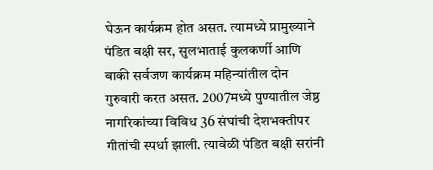घेऊन कार्यक्रम होत असत. त्यामध्ये प्रामुख्याने पंडित बक्षी सर, सुलभाताई कुलकर्णी आणि बाकी सर्वजण कार्यक्रम महिन्यांतील दोन गुरुवारी करत असत. 2007मध्ये पुण्यातील जेष्ठ नागरिकांच्या विविध 36 संघांची देशभक्तीपर गीतांची स्पर्धा झाली. त्यावेळी पंडित बक्षी सरांनी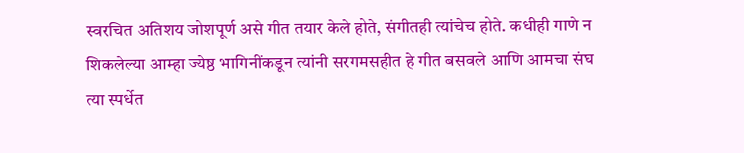स्वरचित अतिशय जोशपूर्ण असे गीत तयार केले होते, संगीतही त्यांचेच होते. कधीही गाणे न शिकलेल्या आम्हा ज्येष्ठ भागिनींकडून त्यांनी सरगमसहीत हे गीत बसवले आणि आमचा संघ त्या स्पर्धेत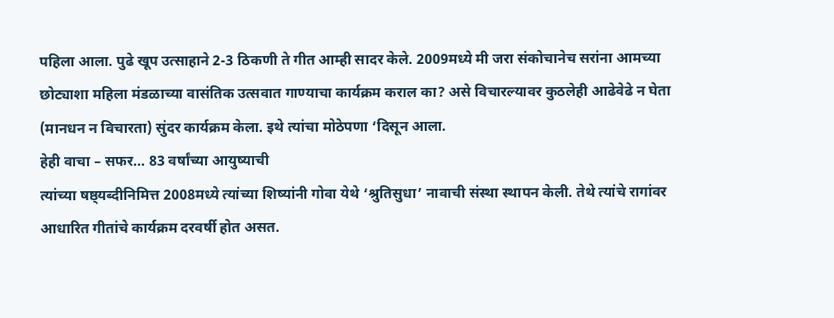पहिला आला. पुढे खूप उत्साहाने 2-3 ठिकणी ते गीत आम्ही सादर केले. 2009मध्ये मी जरा संकोचानेच सरांना आमच्या छोट्याशा महिला मंडळाच्या वासंतिक उत्सवात गाण्याचा कार्यक्रम कराल का? असे विचारल्यावर कुठलेही आढेवेढे न घेता (मानधन न विचारता) सुंदर कार्यक्रम केला. इथे त्यांचा मोठेपणा ‘दिसून आला.
हेही वाचा – सफर… 83 वर्षांच्या आयुष्याची
त्यांच्या षष्ठ्यब्दीनिमित्त 2008मध्ये त्यांच्या शिष्यांनी गोवा येथे ‘श्रुतिसुधा’ नावाची संस्था स्थापन केली. तेथे त्यांचे रागांवर आधारित गीतांचे कार्यक्रम दरवर्षी होत असत.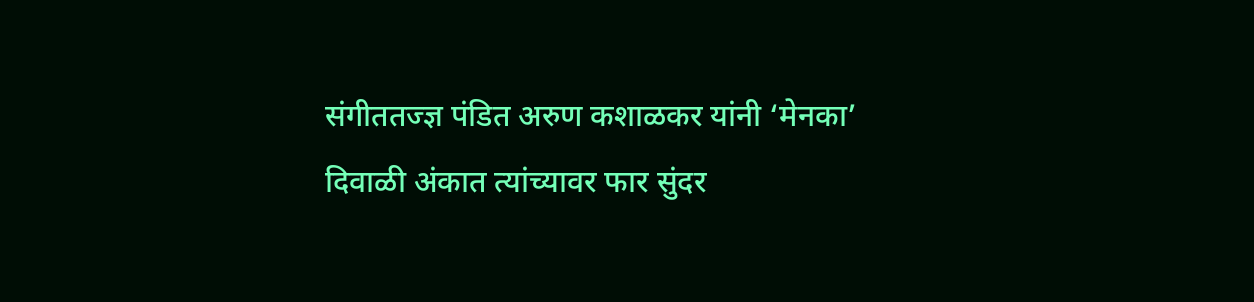संगीततज्ज्ञ पंडित अरुण कशाळकर यांनी ‘मेनका’ दिवाळी अंकात त्यांच्यावर फार सुंदर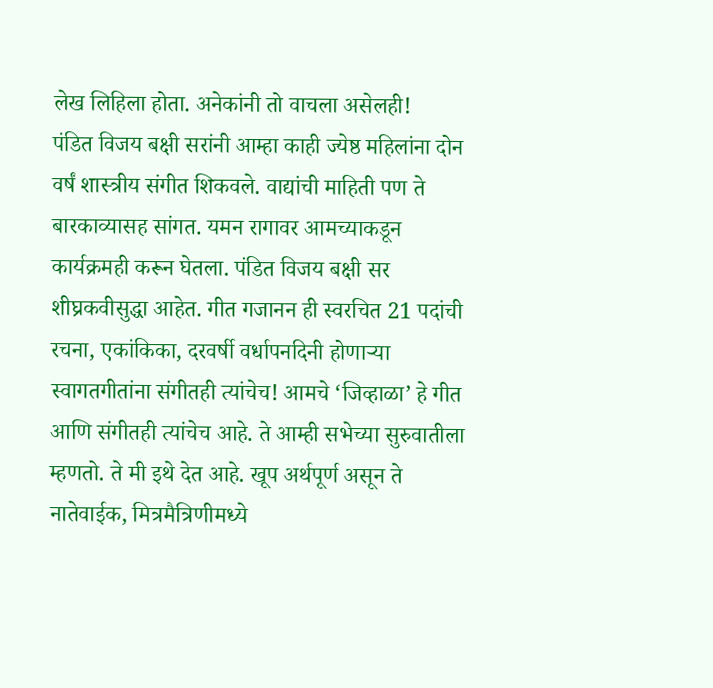लेख लिहिला होता. अनेकांनी तो वाचला असेलही!
पंडित विजय बक्षी सरांनी आम्हा काही ज्येष्ठ महिलांना दोन वर्षं शास्त्रीय संगीत शिकवले. वाद्यांची माहिती पण ते बारकाव्यासह सांगत. यमन रागावर आमच्याकडून कार्यक्रमही करून घेतला. पंडित विजय बक्षी सर शीघ्रकवीसुद्धा आहेत. गीत गजानन ही स्वरचित 21 पदांची रचना, एकांकिका, दरवर्षी वर्धापनदिनी होणाऱ्या स्वागतगीतांना संगीतही त्यांचेच! आमचे ‘जिव्हाळा’ हे गीत आणि संगीतही त्यांचेच आहे. ते आम्ही सभेच्या सुरुवातीला म्हणतो. ते मी इथे देत आहे. खूप अर्थपूर्ण असून ते नातेवाईक, मित्रमैत्रिणीमध्ये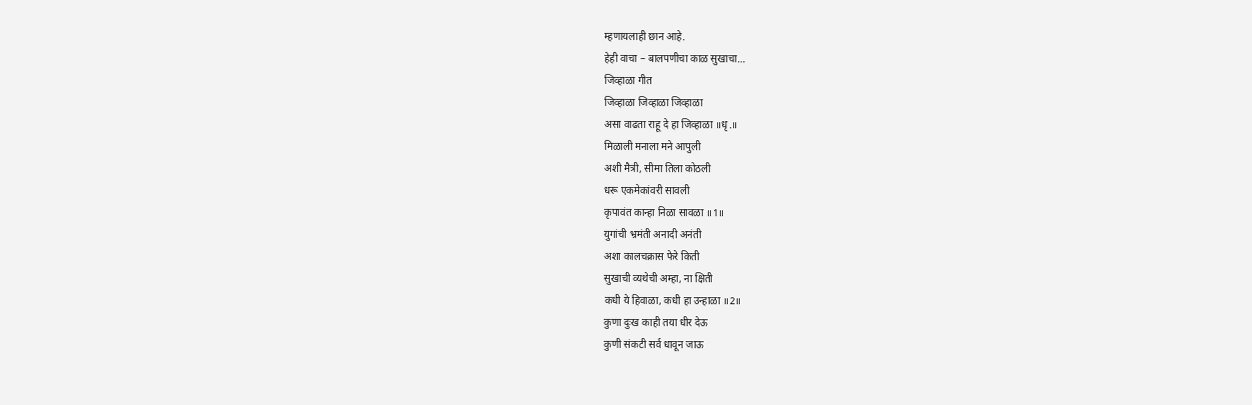म्हणायलाही छान आहे.
हेही वाचा – बालपणीचा काळ सुखाचा…
जिव्हाळा गीत
जिव्हाळा जिव्हाळा जिव्हाळा
असा वाढता राहू दे हा जिव्हाळा ॥धृ.॥
मिळाली मनाला मने आपुली
अशी मैत्री, सीमा तिला कोठली
धरू एकमेकांवरी सावली
कृपावंत कान्हा निळा सावळा ॥1॥
युगांची भ्रमंती अनादी अनंती
अशा कालचक्रास फेरे किती
सुखाची व्यथेची अम्हा, ना क्षिती
कधी ये हिवाळा, कधी हा उन्हाळा ॥2॥
कुणा दुःख काही तया धीर देऊ
कुणी संकटी सर्व धावून जाऊ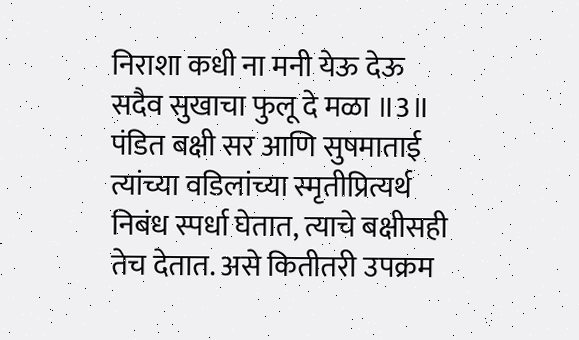निराशा कधी ना मनी येऊ देऊ
सदैव सुखाचा फुलू दे मळा ॥3॥
पंडित बक्षी सर आणि सुषमाताई त्यांच्या वडिलांच्या स्मृतीप्रित्यर्थ निबंध स्पर्धा घेतात, त्याचे बक्षीसही तेच देतात. असे कितीतरी उपक्रम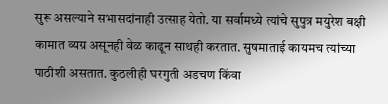सुरू असल्याने सभासदांनाही उत्साह येतो. या सर्वामध्ये त्यांचे सुपुत्र मयुरेश बक्षी कामात व्यग्र असूनही वेळ काढून साथही करतात. सुषमाताई कायमच त्यांच्या पाठीशी असतात. कुठलीही घरगुती अडचण किंवा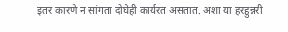इतर कारणे न सांगता दोघेही कार्यरत असतात. अशा या हरहुन्नरी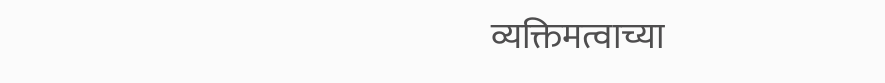व्यक्तिमत्वाच्या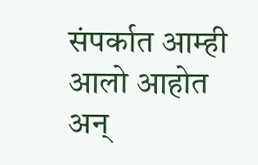संपर्कात आम्ही आलो आहोत अन्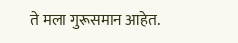ते मला गुरूसमान आहेत.